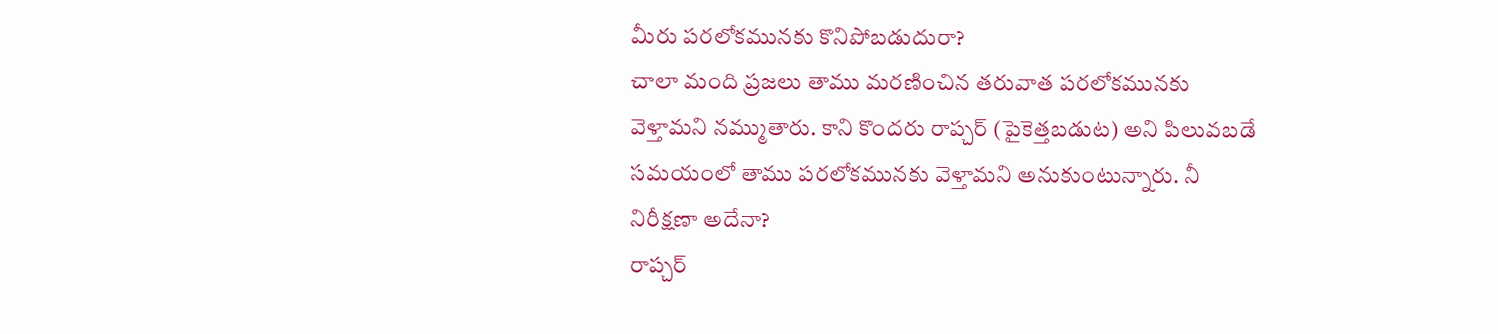మీరు పరలోకమునకు కొనిపోబడుదురా?
చాలా మంది ప్రజలు తాము మరణించిన తరువాత పరలోకమునకు వెళ్తామని నమ్ముతారు. కాని కొందరు రాప్చర్ (పైకెత్తబడుట) అని పిలువబడే సమయంలో తాము పరలోకమునకు వెళ్తామని అనుకుంటున్నారు. నీ నిరీక్షణా అదేనా?
రాప్చర్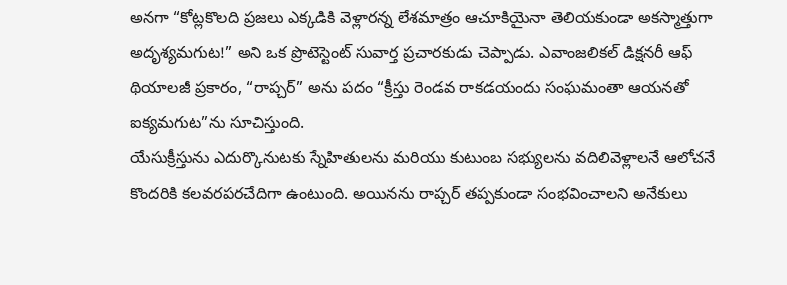అనగా “కోట్లకొలది ప్రజలు ఎక్కడికి వెళ్లారన్న లేశమాత్రం ఆచూకియైనా తెలియకుండా అకస్మాత్తుగా అదృశ్యమగుట!” అని ఒక ప్రొటెస్టెంట్ సువార్త ప్రచారకుడు చెప్పాడు. ఎవాంజలికల్ డిక్షనరీ ఆఫ్ థియాలజీ ప్రకారం, “రాప్చర్” అను పదం “క్రీస్తు రెండవ రాకడయందు సంఘమంతా ఆయనతో ఐక్యమగుట”ను సూచిస్తుంది.
యేసుక్రీస్తును ఎదుర్కొనుటకు స్నేహితులను మరియు కుటుంబ సభ్యులను వదిలివెళ్లాలనే ఆలోచనే కొందరికి కలవరపరచేదిగా ఉంటుంది. అయినను రాప్చర్ తప్పకుండా సంభవించాలని అనేకులు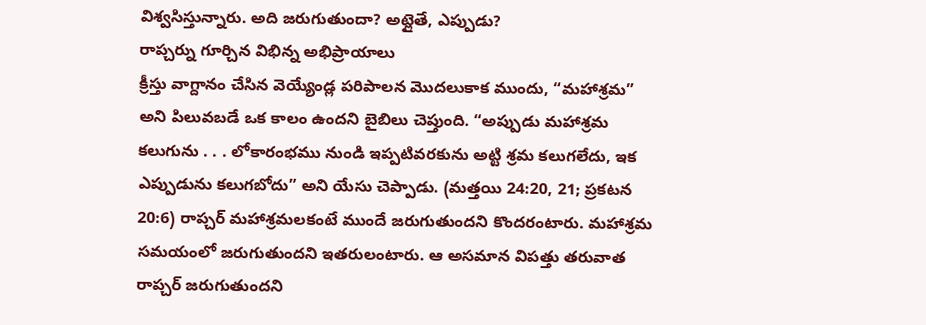విశ్వసిస్తున్నారు. అది జరుగుతుందా? అట్లైతే, ఎప్పుడు?
రాప్చర్ను గూర్చిన విభిన్న అభిప్రాయాలు
క్రీస్తు వాగ్దానం చేసిన వెయ్యేండ్ల పరిపాలన మొదలుకాక ముందు, “మహాశ్రమ” అని పిలువబడే ఒక కాలం ఉందని బైబిలు చెప్తుంది. “అప్పుడు మహాశ్రమ కలుగును . . . లోకారంభము నుండి ఇప్పటివరకును అట్టి శ్రమ కలుగలేదు, ఇక ఎప్పుడును కలుగబోదు” అని యేసు చెప్పాడు. (మత్తయి 24:20, 21; ప్రకటన 20:6) రాప్చర్ మహాశ్రమలకంటే ముందే జరుగుతుందని కొందరంటారు. మహాశ్రమ సమయంలో జరుగుతుందని ఇతరులంటారు. ఆ అసమాన విపత్తు తరువాత రాప్చర్ జరుగుతుందని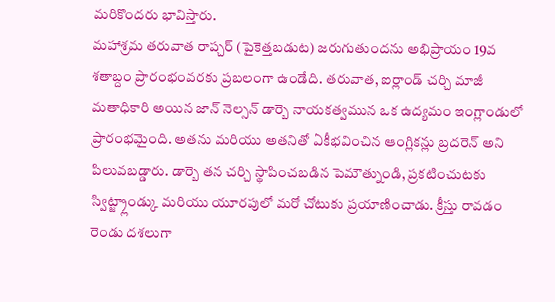మరికొందరు భావిస్తారు.
మహాశ్రమ తరువాత రాప్చర్ (పైకెత్తబడుట) జరుగుతుందను అభిప్రాయం 19వ శతాబ్దం ప్రారంభంవరకు ప్రబలంగా ఉండేది. తరువాత, ఐర్లాండ్ చర్చి మాజీ మతాధికారి అయిన జాన్ నెల్సన్ డార్బె నాయకత్వమున ఒక ఉద్యమం ఇంగ్లాండులో ప్రారంభమైంది. అతను మరియు అతనితో ఏకీభవించిన ఆంగ్లికన్లు బ్రదరెన్ అని పిలువబడ్డారు. డార్బె తన చర్చి స్థాపించబడిన పెమౌత్నుండి, ప్రకటించుటకు స్విట్జ్ర్లాండ్కు మరియు యూరపులో మరో చోటుకు ప్రయాణించాడు. క్రీస్తు రావడం రెండు దశలుగా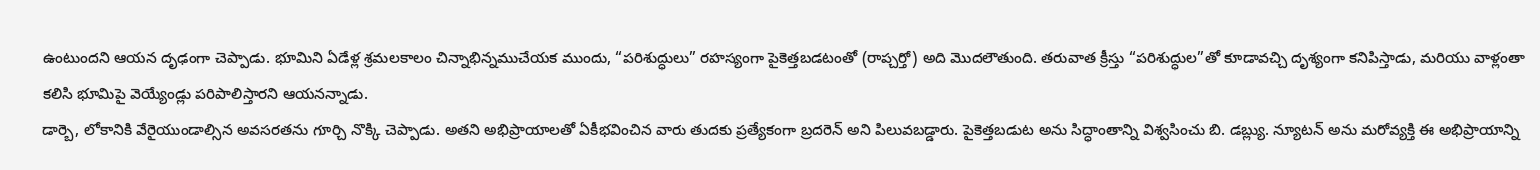ఉంటుందని ఆయన దృఢంగా చెప్పాడు. భూమిని ఏడేళ్ల శ్రమలకాలం చిన్నాభిన్నముచేయక ముందు, “పరిశుద్ధులు” రహస్యంగా పైకెత్తబడటంతో (రాప్చర్తో) అది మొదలౌతుంది. తరువాత క్రీస్తు “పరిశుద్ధుల”తో కూడావచ్చి దృశ్యంగా కనిపిస్తాడు, మరియు వాళ్లంతా కలిసి భూమిపై వెయ్యేండ్లు పరిపాలిస్తారని ఆయనన్నాడు.
డార్బె, లోకానికి వేరైయుండాల్సిన అవసరతను గూర్చి నొక్కి చెప్పాడు. అతని అభిప్రాయాలతో ఏకీభవించిన వారు తుదకు ప్రత్యేకంగా బ్రదరెన్ అని పిలువబడ్డారు. పైకెత్తబడుట అను సిద్ధాంతాన్ని విశ్వసించు బి. డబ్ల్యు. న్యూటన్ అను మరోవ్యక్తి ఈ అభిప్రాయాన్ని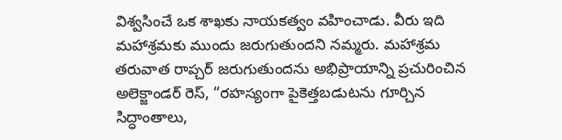విశ్వసించే ఒక శాఖకు నాయకత్వం వహించాడు. వీరు ఇది మహాశ్రమకు ముందు జరుగుతుందని నమ్మరు. మహాశ్రమ తరువాత రాప్చర్ జరుగుతుందను అభిప్రాయాన్ని ప్రచురించిన అలెక్జాండర్ రెస్, “రహస్యంగా పైకెత్తబడుటను గూర్చిన సిద్ధాంతాలు,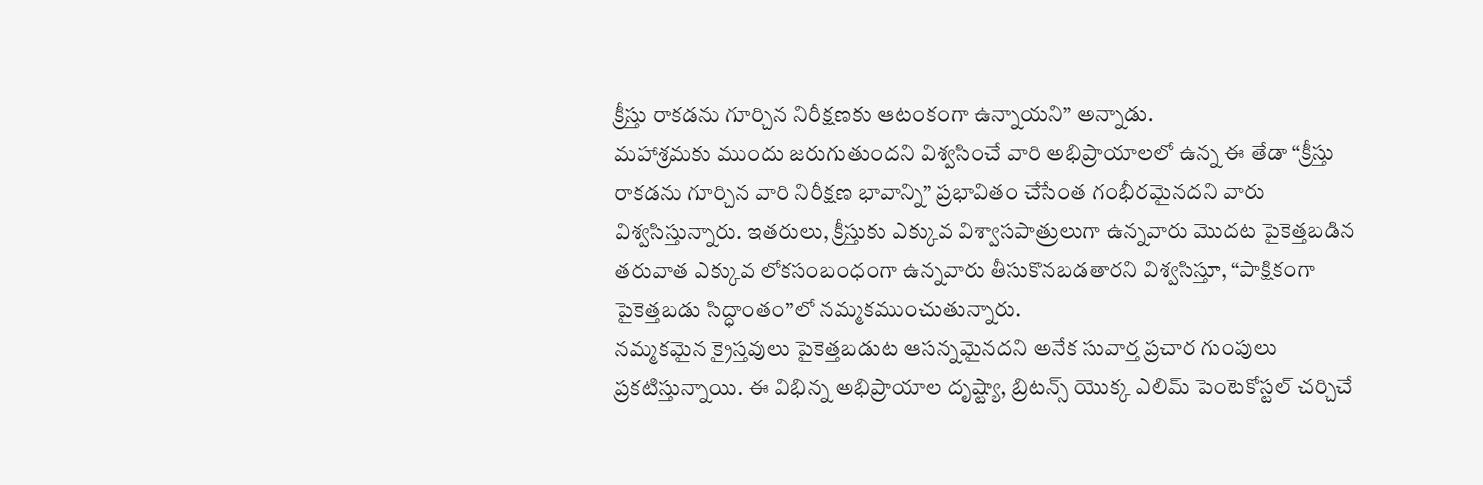క్రీస్తు రాకడను గూర్చిన నిరీక్షణకు ఆటంకంగా ఉన్నాయని” అన్నాడు.
మహాశ్రమకు ముందు జరుగుతుందని విశ్వసించే వారి అభిప్రాయాలలో ఉన్న ఈ తేడా “క్రీస్తు రాకడను గూర్చిన వారి నిరీక్షణ భావాన్ని” ప్రభావితం చేసేంత గంభీరమైనదని వారు విశ్వసిస్తున్నారు. ఇతరులు, క్రీస్తుకు ఎక్కువ విశ్వాసపాత్రులుగా ఉన్నవారు మొదట పైకెత్తబడిన తరువాత ఎక్కువ లోకసంబంధంగా ఉన్నవారు తీసుకొనబడతారని విశ్వసిస్తూ, “పాక్షికంగా పైకెత్తబడు సిద్ధాంతం”లో నమ్మకముంచుతున్నారు.
నమ్మకమైన క్రైస్తవులు పైకెత్తబడుట ఆసన్నమైనదని అనేక సువార్త ప్రచార గుంపులు ప్రకటిస్తున్నాయి. ఈ విభిన్న అభిప్రాయాల దృష్ట్యా, బ్రిటన్స్ యొక్క ఎలిమ్ పెంటెకోస్టల్ చర్చిచే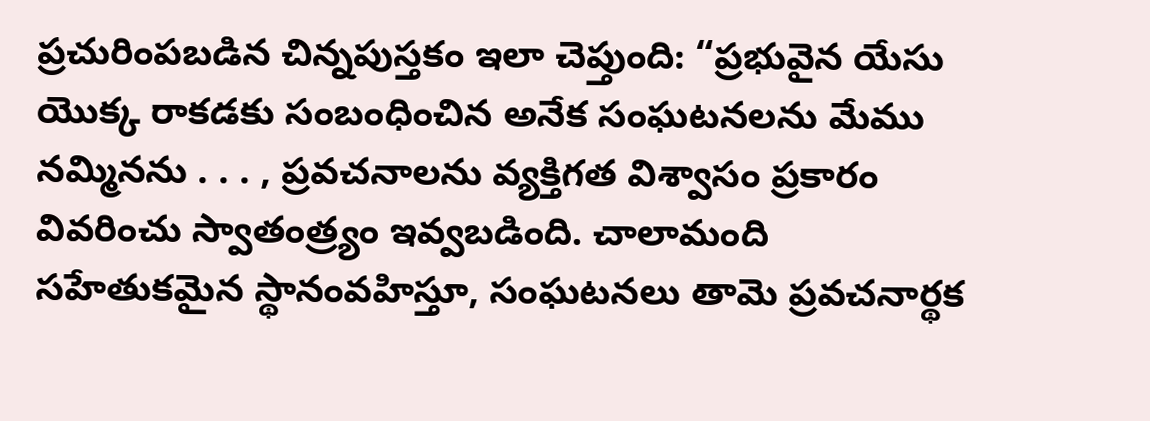ప్రచురింపబడిన చిన్నపుస్తకం ఇలా చెప్తుంది: “ప్రభువైన యేసు యొక్క రాకడకు సంబంధించిన అనేక సంఘటనలను మేము నమ్మినను . . . , ప్రవచనాలను వ్యక్తిగత విశ్వాసం ప్రకారం వివరించు స్వాతంత్ర్యం ఇవ్వబడింది. చాలామంది సహేతుకమైన స్థానంవహిస్తూ, సంఘటనలు తామె ప్రవచనార్థక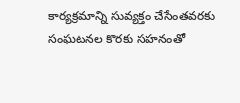కార్యక్రమాన్ని సువ్యక్తం చేసేంతవరకు సంఘటనల కొరకు సహనంతో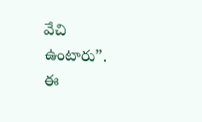వేచి ఉంటారు”.
ఈ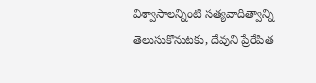విశ్వాసాలన్నింటి సత్యవాదిత్వాన్ని తెలుసుకొనుటకు, దేవుని ప్రేరేపిత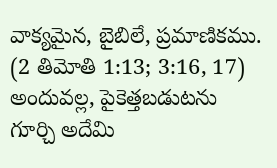వాక్యమైన, బైబిలే, ప్రమాణికము. (2 తిమోతి 1:13; 3:16, 17) అందువల్ల, పైకెత్తబడుటను గూర్చి అదేమి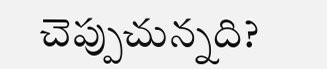చెప్పుచున్నది?